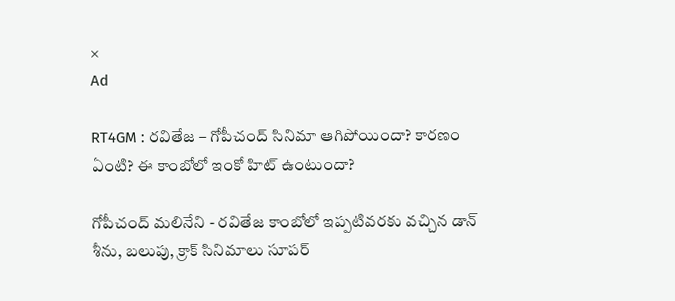×
Ad

RT4GM : రవితేజ – గోపీచంద్ సినిమా ఆగిపోయిందా? కారణం ఏంటి? ఈ కాంబోలో ఇంకో హిట్ ఉంటుందా?

గోపీచంద్ మలినేని - రవితేజ కాంబోలో ఇప్పటివరకు వచ్చిన డాన్ శీను, బలుపు, క్రాక్ సినిమాలు సూపర్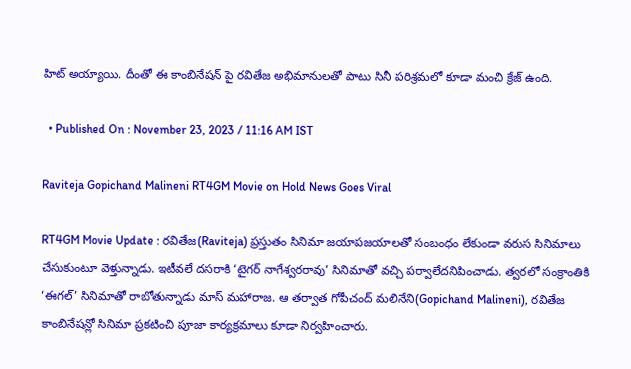హిట్ అయ్యాయి. దీంతో ఈ కాంబినేషన్ పై రవితేజ అభిమానులతో పాటు సినీ పరిశ్రమలో కూడా మంచి క్రేజ్ ఉంది.

  • Published On : November 23, 2023 / 11:16 AM IST

Raviteja Gopichand Malineni RT4GM Movie on Hold News Goes Viral

RT4GM Movie Update : రవితేజ(Raviteja) ప్రస్తుతం సినిమా జయాపజయాలతో సంబంధం లేకుండా వరుస సినిమాలు చేసుకుంటూ వెళ్తున్నాడు. ఇటీవలే దసరాకి ‘టైగర్ నాగేశ్వరరావు’ సినిమాతో వచ్చి పర్వాలేదనిపించాడు. త్వరలో సంక్రాంతికి ‘ఈగల్’ సినిమాతో రాబోతున్నాడు మాస్ మహారాజ. ఆ తర్వాత గోపీచంద్ మలినేని(Gopichand Malineni), రవితేజ కాంబినేషన్లో సినిమా ప్రకటించి పూజా కార్యక్రమాలు కూడా నిర్వహించారు.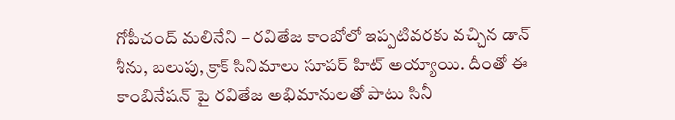గోపీచంద్ మలినేని – రవితేజ కాంబోలో ఇప్పటివరకు వచ్చిన డాన్ శీను, బలుపు, క్రాక్ సినిమాలు సూపర్ హిట్ అయ్యాయి. దీంతో ఈ కాంబినేషన్ పై రవితేజ అభిమానులతో పాటు సినీ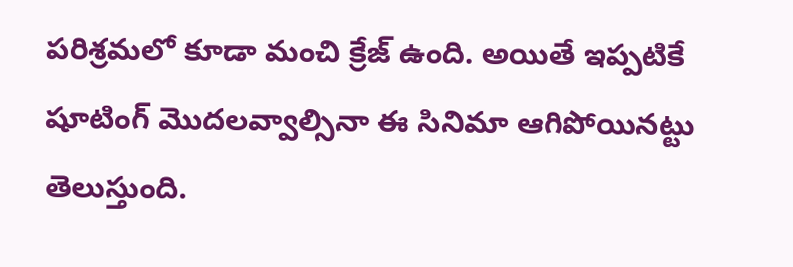పరిశ్రమలో కూడా మంచి క్రేజ్ ఉంది. అయితే ఇప్పటికే షూటింగ్ మొదలవ్వాల్సినా ఈ సినిమా ఆగిపోయినట్టు తెలుస్తుంది.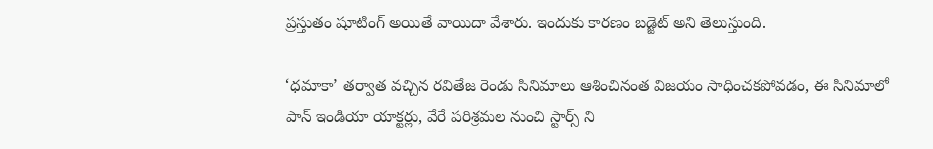ప్రస్తుతం షూటింగ్ అయితే వాయిదా వేశారు. ఇందుకు కారణం బడ్జెట్ అని తెలుస్తుంది.

‘ధమాకా’ తర్వాత వచ్చిన రవితేజ రెండు సినిమాలు ఆశించినంత విజయం సాధించకపోవడం, ఈ సినిమాలో పాన్ ఇండియా యాక్టర్లు, వేరే పరిశ్రమల నుంచి స్టార్స్ ని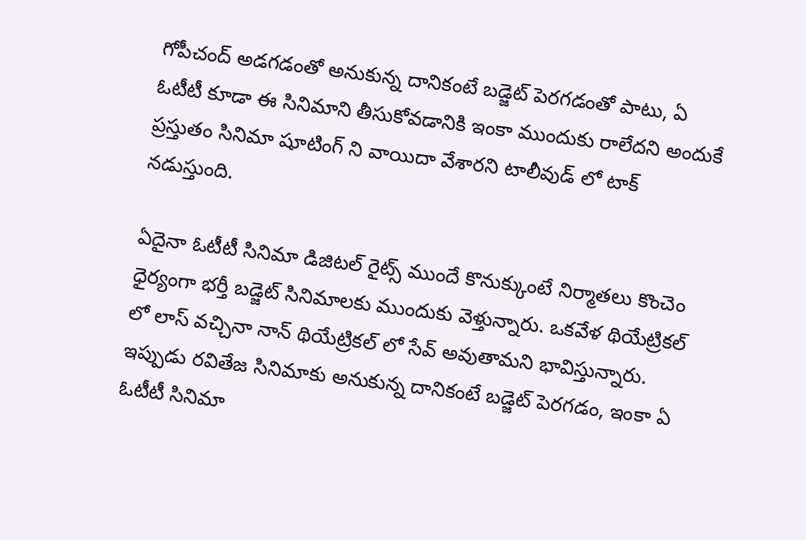గోపీచంద్ అడగడంతో అనుకున్న దానికంటే బడ్జెట్ పెరగడంతో పాటు, ఏ ఓటీటీ కూడా ఈ సినిమాని తీసుకోవడానికి ఇంకా ముందుకు రాలేదని అందుకే ప్రస్తుతం సినిమా షూటింగ్ ని వాయిదా వేశారని టాలీవుడ్ లో టాక్ నడుస్తుంది.

ఏదైనా ఓటీటీ సినిమా డిజిటల్ రైట్స్ ముందే కొనుక్కుంటే నిర్మాతలు కొంచెం ధైర్యంగా భర్తీ బడ్జెట్ సినిమాలకు ముందుకు వెళ్తున్నారు. ఒకవేళ థియేట్రికల్ లో లాస్ వచ్చినా నాన్ థియేట్రికల్ లో సేవ్ అవుతామని భావిస్తున్నారు. ఇప్పుడు రవితేజ సినిమాకు అనుకున్న దానికంటే బడ్జెట్ పెరగడం, ఇంకా ఏ ఓటీటీ సినిమా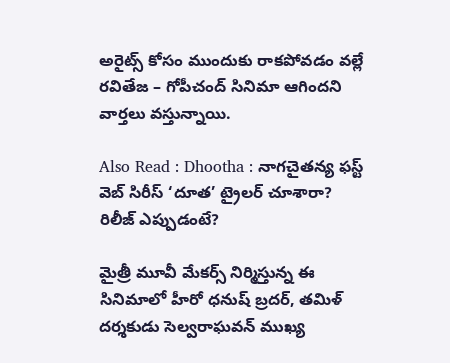అరైట్స్ కోసం ముందుకు రాకపోవడం వల్లే రవితేజ – గోపీచంద్ సినిమా ఆగిందని వార్తలు వస్తున్నాయి.

Also Read : Dhootha : నాగచైతన్య ఫస్ట్ వెబ్ సిరీస్ ‘దూత’ ట్రైలర్ చూశారా? రిలీజ్ ఎప్పుడంటే?

మైత్రీ మూవీ మేకర్స్ నిర్మిస్తున్న ఈ సినిమాలో హీరో ధనుష్ బ్రదర్, తమిళ్ దర్శకుడు సెల్వరాఘవన్ ముఖ్య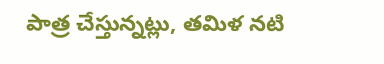పాత్ర చేస్తున్నట్లు, తమిళ నటి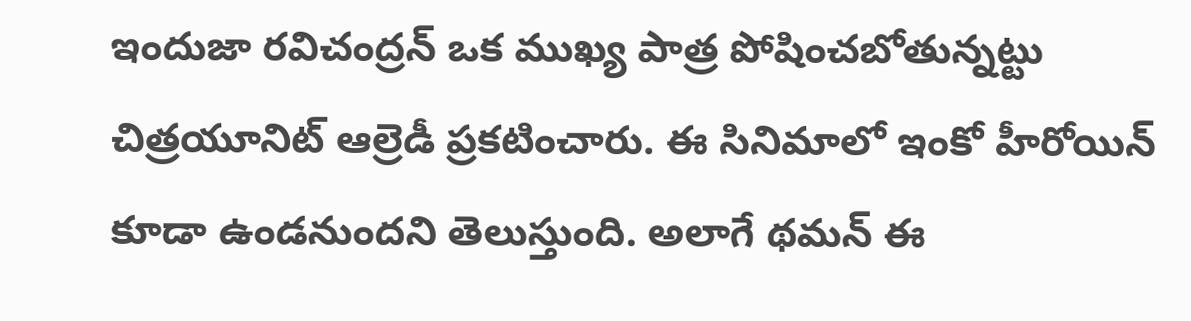ఇందుజా రవిచంద్రన్ ఒక ముఖ్య పాత్ర పోషించబోతున్నట్టు చిత్రయూనిట్ ఆల్రెడీ ప్రకటించారు. ఈ సినిమాలో ఇంకో హీరోయిన్ కూడా ఉండనుందని తెలుస్తుంది. అలాగే థమన్ ఈ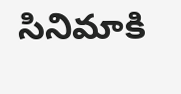సినిమాకి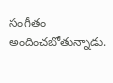సంగీతం అందించబోతున్నాడు.